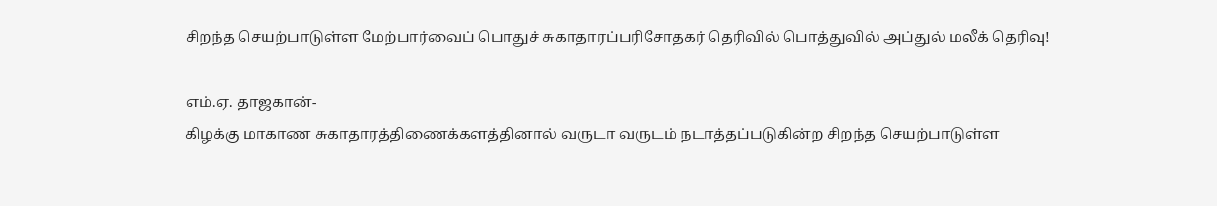சிறந்த செயற்பாடுள்ள மேற்பார்வைப் பொதுச் சுகாதாரப்பரிசோதகர் தெரிவில் பொத்துவில் அப்துல் மலீக் தெரிவு!

எம்.ஏ. தாஜகான்-
கிழக்கு மாகாண சுகாதாரத்திணைக்களத்தினால் வருடா வருடம் நடாத்தப்படுகின்ற சிறந்த செயற்பாடுள்ள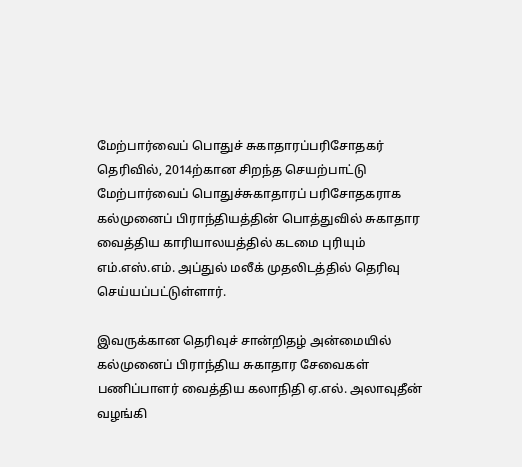மேற்பார்வைப் பொதுச் சுகாதாரப்பரிசோதகர் தெரிவில், 2014ற்கான சிறந்த செயற்பாட்டு மேற்பார்வைப் பொதுச்சுகாதாரப் பரிசோதகராக கல்முனைப் பிராந்தியத்தின் பொத்துவில் சுகாதார வைத்திய காரியாலயத்தில் கடமை புரியும் எம்.எஸ்.எம். அப்துல் மலீக் முதலிடத்தில் தெரிவு செய்யப்பட்டுள்ளார்.

இவருக்கான தெரிவுச் சான்றிதழ் அன்மையில் கல்முனைப் பிராந்திய சுகாதார சேவைகள் பணிப்பாளர் வைத்திய கலாநிதி ஏ.எல். அலாவுதீன் வழங்கி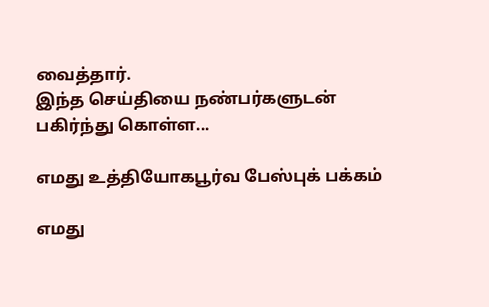வைத்தார்.
இந்த செய்தியை நண்பர்களுடன் பகிர்ந்து கொள்ள...

எமது உத்தியோகபூர்வ பேஸ்புக் பக்கம்

எமது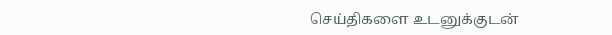செய்திகளை உடனுக்குடன்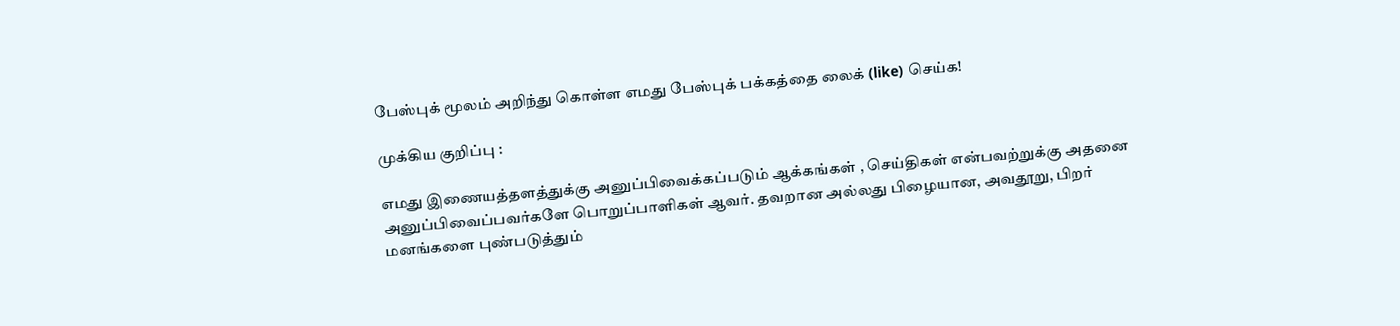பேஸ்புக் மூலம் அறிந்து கொள்ள எமது பேஸ்புக் பக்கத்தை லைக் (like) செய்க!

முக்கிய குறிப்பு :

எமது இணையத்தளத்துக்கு அனுப்பிவைக்கப்படும் ஆக்கங்கள் , செய்திகள் என்பவற்றுக்கு அதனை அனுப்பிவைப்பவர்களே பொறுப்பாளிகள் ஆவர். தவறான அல்லது பிழையான, அவதூறு, பிறர் மனங்களை புண்படுத்தும்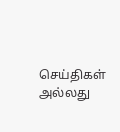செய்திகள் அல்லது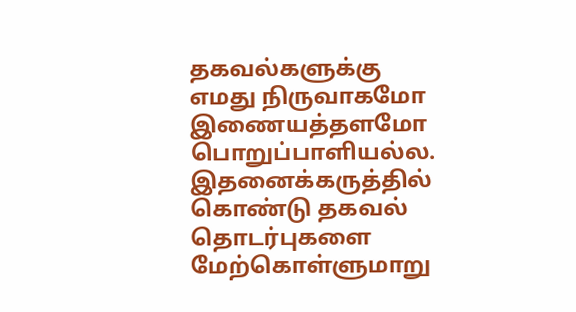தகவல்களுக்கு எமது நிருவாகமோ இணையத்தளமோ பொறுப்பாளியல்ல. இதனைக்கருத்தில் கொண்டு தகவல் தொடர்புகளை மேற்கொள்ளுமாறு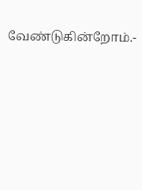வேண்டுகின்றோம்.-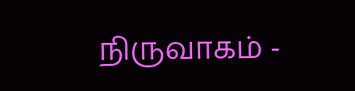நிருவாகம் -